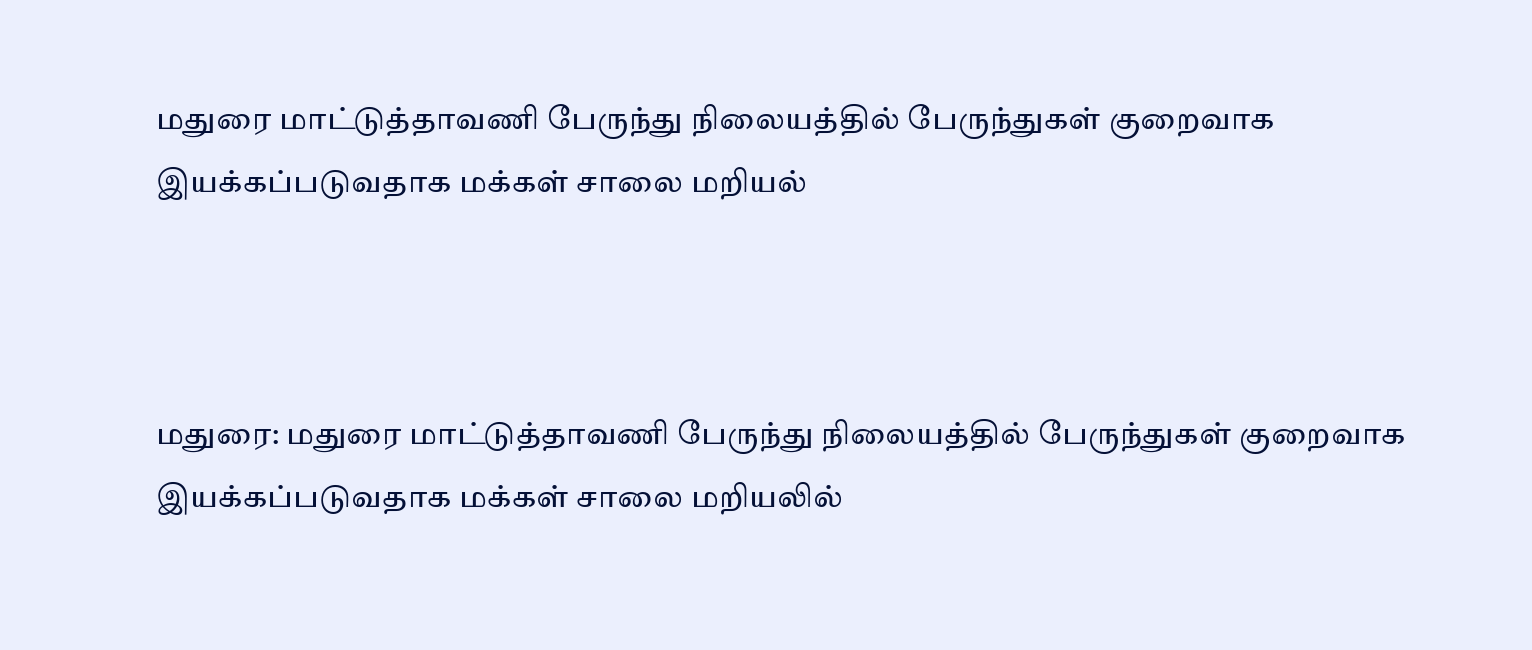மதுரை மாட்டுத்தாவணி பேருந்து நிலையத்தில் பேருந்துகள் குறைவாக இயக்கப்படுவதாக மக்கள் சாலை மறியல்



மதுரை: மதுரை மாட்டுத்தாவணி பேருந்து நிலையத்தில் பேருந்துகள் குறைவாக இயக்கப்படுவதாக மக்கள் சாலை மறியலில்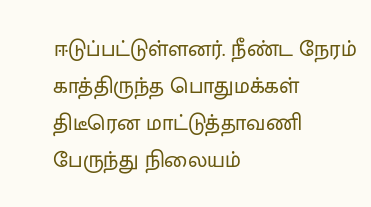ஈடுப்பட்டுள்ளனர். நீண்ட நேரம் காத்திருந்த பொதுமக்கள் திடீரென மாட்டுத்தாவணி பேருந்து நிலையம்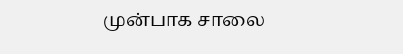முன்பாக சாலை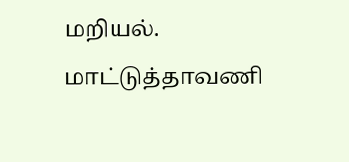மறியல். மாட்டுத்தாவணி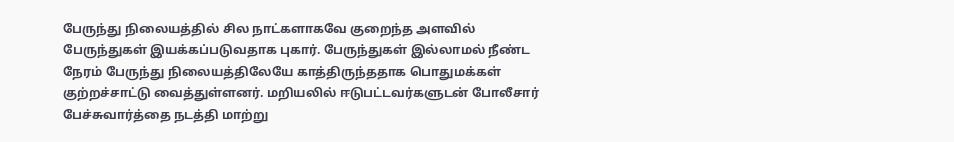பேருந்து நிலையத்தில் சில நாட்களாகவே குறைந்த அளவில் பேருந்துகள் இயக்கப்படுவதாக புகார். பேருந்துகள் இல்லாமல் நீண்ட நேரம் பேருந்து நிலையத்திலேயே காத்திருந்ததாக பொதுமக்கள் குற்றச்சாட்டு வைத்துள்ளனர். மறியலில் ஈடுபட்டவர்களுடன் போலீசார் பேச்சுவார்த்தை நடத்தி மாற்று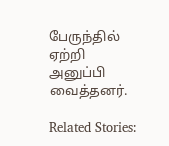பேருந்தில் ஏற்றி அனுப்பி வைத்தனர்.

Related Stories: